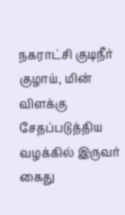நகராட்சி குடிநீர் குழாய், மின் விளக்கு சேதப்படுத்திய வழக்கில் இருவர் கைது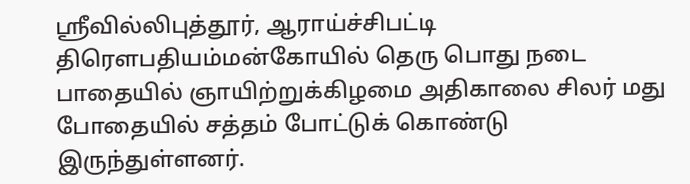ஸ்ரீவில்லிபுத்தூர், ஆராய்ச்சிபட்டி திரௌபதியம்மன்கோயில் தெரு பொது நடை பாதையில் ஞாயிற்றுக்கிழமை அதிகாலை சிலர் மது போதையில் சத்தம் போட்டுக் கொண்டு இருந்துள்ளனர்.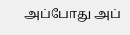அப்போது அப்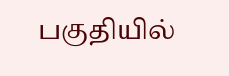பகுதியில்